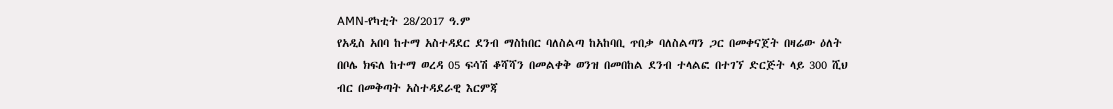AMN-የካቲት 28/2017 ዓ.ም
የአዲስ አበባ ከተማ አስተዳደር ደንብ ማስከበር ባለስልጣ ከአከባቢ ጥበቃ ባለስልጣን ጋር በመቀናጀት በዛሬው ዕለት በቦሌ ክፍለ ከተማ ወረዳ 05 ፍሳሽ ቆሻሻን በመልቀቅ ወንዝ በመበከል ደንብ ተላልፎ በተገኘ ድርጅት ላይ 300 ሺህ ብር በመቅጣት አስተዳደራዊ እርምጃ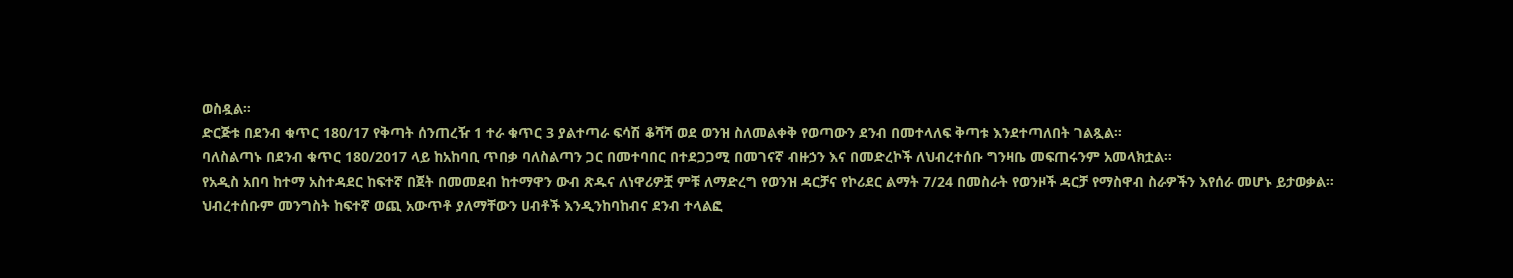ወስዷል።
ድርጅቱ በደንብ ቁጥር 180/17 የቅጣት ሰንጠረዥ 1 ተራ ቁጥር 3 ያልተጣራ ፍሳሽ ቆሻሻ ወደ ወንዝ ስለመልቀቅ የወጣውን ደንብ በመተላለፍ ቅጣቱ እንደተጣለበት ገልጿል፡፡
ባለስልጣኑ በደንብ ቁጥር 180/2017 ላይ ከአከባቢ ጥበቃ ባለስልጣን ጋር በመተባበር በተደጋጋሚ በመገናኛ ብዙኃን እና በመድረኮች ለህብረተሰቡ ግንዛቤ መፍጠሩንም አመላክቷል።
የአዲስ አበባ ከተማ አስተዳደር ከፍተኛ በጀት በመመደብ ከተማዋን ውብ ጽዱና ለነዋሪዎቿ ምቹ ለማድረግ የወንዝ ዳርቻና የኮሪደር ልማት 7/24 በመስራት የወንዞች ዳርቻ የማስዋብ ስራዎችን እየሰራ መሆኑ ይታወቃል።
ህብረተሰቡም መንግስት ከፍተኛ ወጪ አውጥቶ ያለማቸውን ሀብቶች እንዲንከባከብና ደንብ ተላልፎ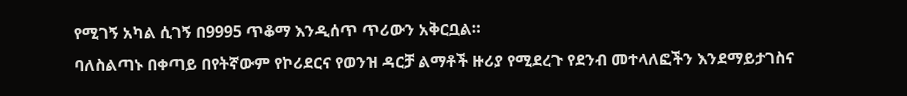የሚገኝ አካል ሲገኝ በ9995 ጥቆማ እንዲሰጥ ጥሪውን አቅርቧል።
ባለስልጣኑ በቀጣይ በየትኛውም የኮሪደርና የወንዝ ዳርቻ ልማቶች ዙሪያ የሚደረጉ የደንብ መተላለፎችን እንደማይታገስና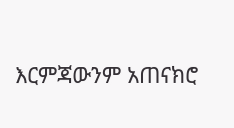እርምጃውንም አጠናክሮ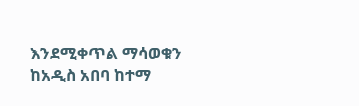እንደሚቀጥል ማሳወቁን ከአዲስ አበባ ከተማ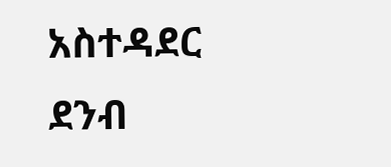አስተዳደር ደንብ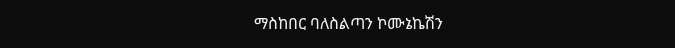ማስከበር ባለስልጣን ኮሙኔኬሽን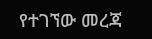የተገኘው መረጃ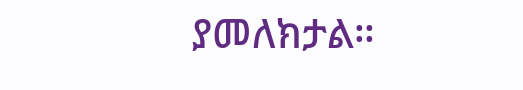ያመለክታል።